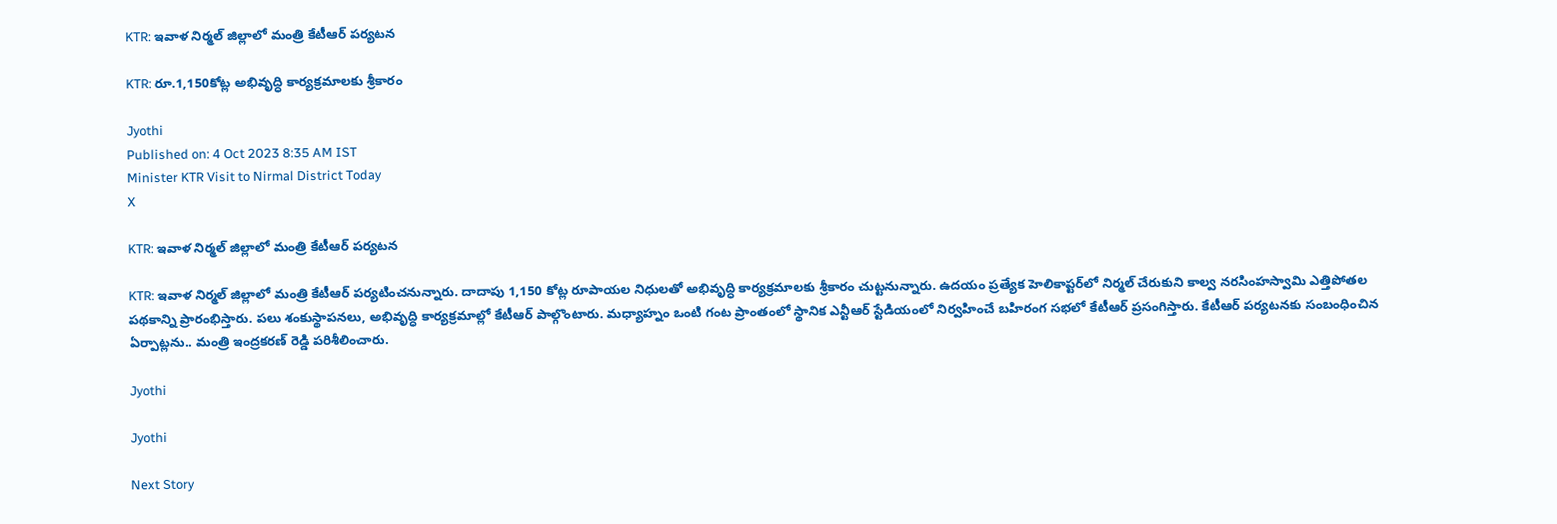KTR: ఇవాళ నిర్మల్ జిల్లాలో మంత్రి కేటీఆర్ పర్యటన

KTR: రూ.1,150కోట్ల అభివృద్ధి కార్యక్రమాలకు శ్రీకారం

Jyothi
Published on: 4 Oct 2023 8:35 AM IST
Minister KTR Visit to Nirmal District Today
X

KTR: ఇవాళ నిర్మల్ జిల్లాలో మంత్రి కేటీఆర్ పర్యటన

KTR: ఇవాళ నిర్మల్ జిల్లాలో మంత్రి కేటీఆర్ పర్యటించనున్నారు. దాదాపు 1,150 కోట్ల రూపాయల నిధులతో అభివృద్ధి కార్యక్రమాలకు శ్రీకారం చుట్టనున్నారు. ఉదయం ప్రత్యేక హెలికాప్టర్‌లో నిర్మల్ చేరుకుని కాల్వ నరసింహస్వామి ఎత్తిపోతల పథకాన్ని ప్రారంభిస్తారు. పలు శంకుస్థాపనలు, అభివృద్ధి కార్యక్రమాల్లో కేటీఆర్ పాల్గొంటారు. మధ్యాహ్నం ఒంటి గంట ప్రాంతంలో స్థానిక ఎన్టీఆర్ స్టేడియంలో నిర్వహించే బహిరంగ సభలో కేటీఆర్ ప్రసంగిస్తారు. కేటీఆర్ పర్యటనకు సంబంధించిన ఏర్పాట్లను.. మంత్రి ఇంద్రకరణ్‌ రెడ్డి పరిశీలించారు.

Jyothi

Jyothi

Next Story